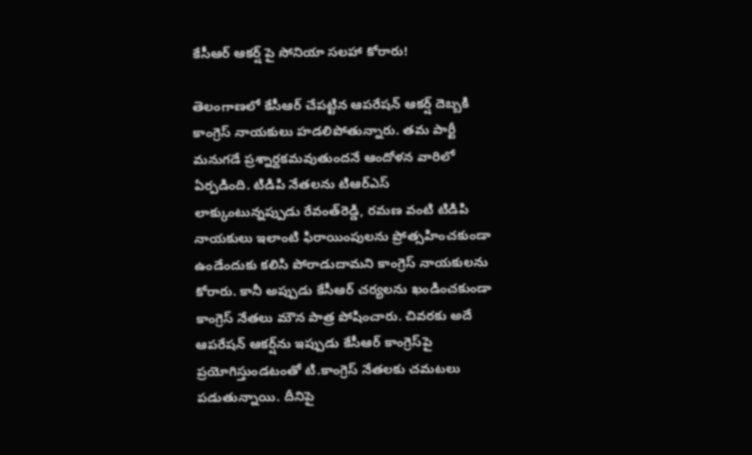కేసీఆర్‌ ఆకర్ష్‌ పై సోనియా సలహా కోరారు!

తెలంగాణలో కేసీఆర్‌ చేపట్టిన ఆపరేషన్‌ ఆకర్ష్‌ దెబ్బకి కాంగ్రెస్‌ నాయకులు హడలిపోతున్నారు. తమ పార్టీ మనుగడే ప్రశ్నార్దకమవుతుందనే ఆందోళన వారిలో ఏర్పడింది. టిడిపి నేతలను టిఆర్‌ఎస్‌ లాక్కుంటున్నప్పుడు రేవంత్‌రెడ్డి, రమణ వంటి టిడిపి నాయకులు ఇలాంటి ఫిరాయింపులను ప్రోత్సహించకుండా ఉండేందుకు కలిసి పోరాడుదామని కాంగ్రెస్‌ నాయకులను కోరారు. కానీ అప్పుడు కేసీఆర్‌ చర్యలను ఖండించకుండా కాంగ్రెస్‌ నేతలు మౌన పాత్ర పోషించారు. చివరకు అదే ఆపరేషన్‌ ఆకర్ష్‌ను ఇప్పుడు కేసీఆర్‌ కాంగ్రెస్‌పై ప్రయోగిస్తుండటంతో టి.కాంగ్రెస్‌ నేతలకు చమటలు పడుతున్నాయి. దీనిపై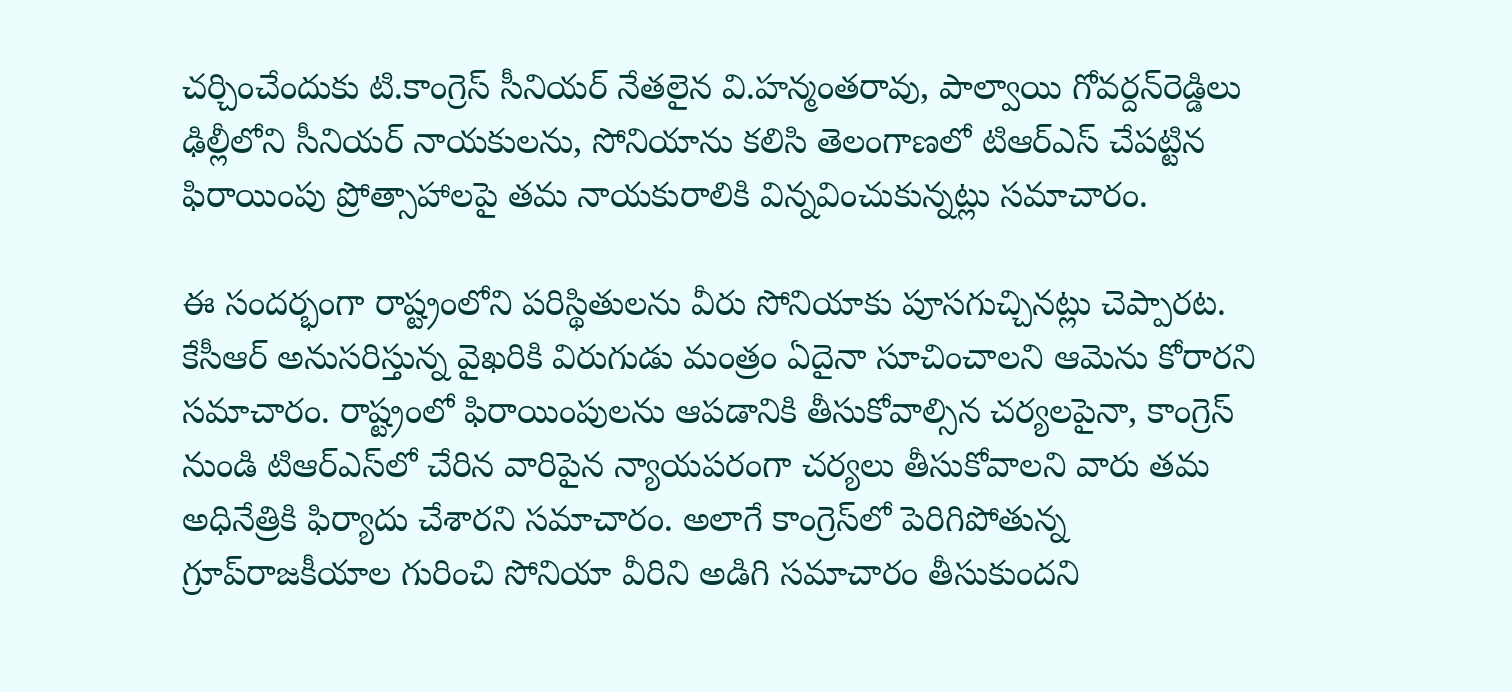చర్చించేందుకు టి.కాంగ్రెస్‌ సీనియర్‌ నేతలైన వి.హన్మంతరావు, పాల్వాయి గోవర్దన్‌రెడ్డిలు ఢిల్లీలోని సీనియర్‌ నాయకులను, సోనియాను కలిసి తెలంగాణలో టిఆర్‌ఎస్‌ చేపట్టిన ఫిరాయింపు ప్రోత్సాహాలపై తమ నాయకురాలికి విన్నవించుకున్నట్లు సమాచారం.

ఈ సందర్భంగా రాష్ట్రంలోని పరిస్థితులను వీరు సోనియాకు పూసగుచ్చినట్లు చెప్పారట. కేసీఆర్‌ అనుసరిస్తున్న వైఖరికి విరుగుడు మంత్రం ఏదైనా సూచించాలని ఆమెను కోరారని సమాచారం. రాష్ట్రంలో ఫిరాయింపులను ఆపడానికి తీసుకోవాల్సిన చర్యలపైనా, కాంగ్రెస్‌ నుండి టిఆర్‌ఎస్‌లో చేరిన వారిపైన న్యాయపరంగా చర్యలు తీసుకోవాలని వారు తమ అధినేత్రికి ఫిర్యాదు చేశారని సమాచారం. అలాగే కాంగ్రెస్‌లో పెరిగిపోతున్న గ్రూప్‌రాజకీయాల గురించి సోనియా వీరిని అడిగి సమాచారం తీసుకుందని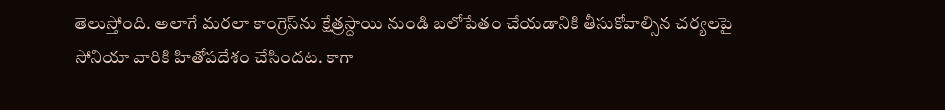తెలుస్తోంది. అలాగే మరలా కాంగ్రెస్‌ను క్షేత్రస్దాయి నుండి బలోపేతం చేయడానికి తీసుకోవాల్సిన చర్యలపై సోనియా వారికి హితోపదేశం చేసిందట. కాగా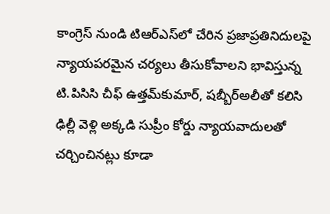కాంగ్రెస్‌ నుండి టిఆర్‌ఎస్‌లో చేరిన ప్రజాప్రతినిదులపై న్యాయపరమైన చర్యలు తీసుకోవాలని భావిస్తున్న టి.పిసిసి చీఫ్‌ ఉత్తమ్‌కుమార్‌, షబ్బీర్‌అలీతో కలిసి ఢిల్లీ వెళ్లి అక్కడి సుప్రీం కోర్డు న్యాయవాదులతో చర్చించినట్లు కూడా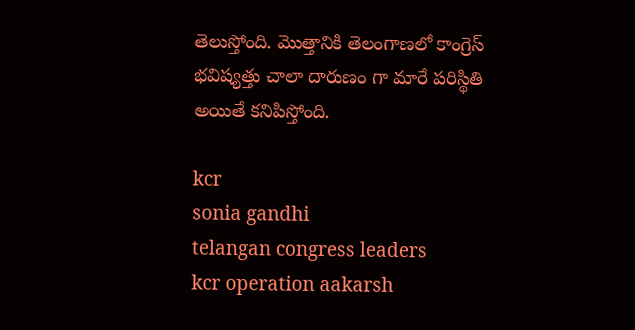తెలుస్తోంది. మొత్తానికి తెలంగాణలో కాంగ్రెస్‌ భవిష్యత్తు చాలా దారుణం గా మారే పరిస్థితి అయితే కనిపిస్తోంది.

kcr
sonia gandhi
telangan congress leaders
kcr operation aakarsh